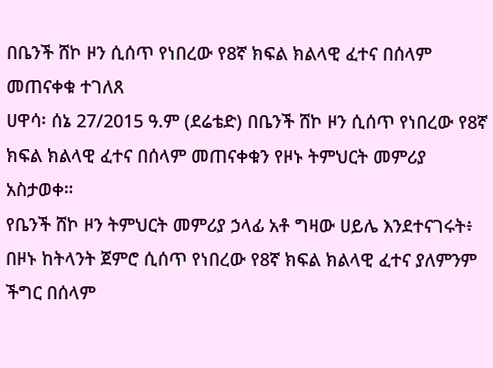በቤንች ሸኮ ዞን ሲሰጥ የነበረው የ8ኛ ክፍል ክልላዊ ፈተና በሰላም መጠናቀቁ ተገለጸ
ሀዋሳ፡ ሰኔ 27/2015 ዓ.ም (ደሬቴድ) በቤንች ሸኮ ዞን ሲሰጥ የነበረው የ8ኛ ክፍል ክልላዊ ፈተና በሰላም መጠናቀቁን የዞኑ ትምህርት መምሪያ አስታወቀ።
የቤንች ሸኮ ዞን ትምህርት መምሪያ ኃላፊ አቶ ግዛው ሀይሌ እንደተናገሩት፥ በዞኑ ከትላንት ጀምሮ ሲሰጥ የነበረው የ8ኛ ክፍል ክልላዊ ፈተና ያለምንም ችግር በሰላም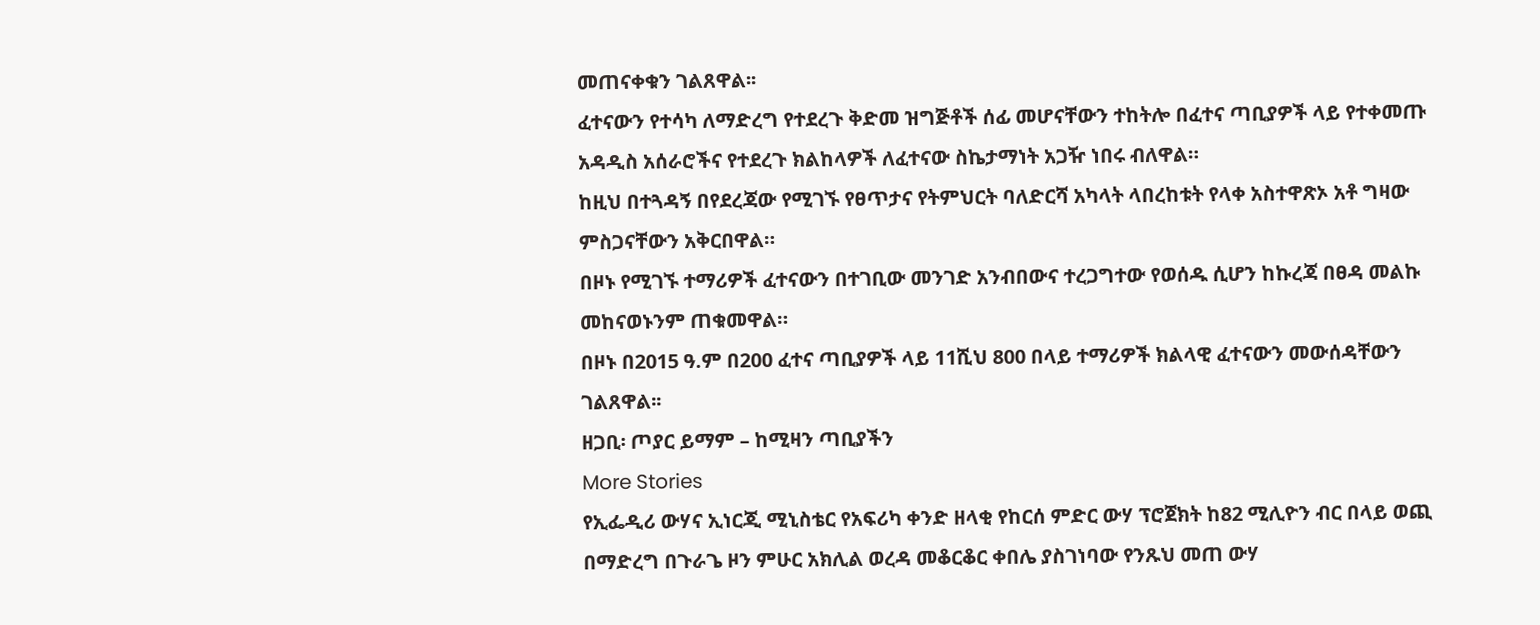መጠናቀቁን ገልጸዋል፡፡
ፈተናውን የተሳካ ለማድረግ የተደረጉ ቅድመ ዝግጅቶች ሰፊ መሆናቸውን ተከትሎ በፈተና ጣቢያዎች ላይ የተቀመጡ አዳዲስ አሰራሮችና የተደረጉ ክልከላዎች ለፈተናው ስኬታማነት አጋዥ ነበሩ ብለዋል።
ከዚህ በተጓዳኝ በየደረጃው የሚገኙ የፀጥታና የትምህርት ባለድርሻ አካላት ላበረከቱት የላቀ አስተዋጽኦ አቶ ግዛው ምስጋናቸውን አቅርበዋል።
በዞኑ የሚገኙ ተማሪዎች ፈተናውን በተገቢው መንገድ አንብበውና ተረጋግተው የወሰዱ ሲሆን ከኩረጃ በፀዳ መልኩ መከናወኑንም ጠቁመዋል።
በዞኑ በ2015 ዓ.ም በ200 ፈተና ጣቢያዎች ላይ 11ሺህ 800 በላይ ተማሪዎች ክልላዊ ፈተናውን መውሰዳቸውን ገልጸዋል፡፡
ዘጋቢ፡ ጦያር ይማም – ከሚዛን ጣቢያችን
More Stories
የኢፌዲሪ ውሃና ኢነርጂ ሚኒስቴር የአፍሪካ ቀንድ ዘላቂ የከርሰ ምድር ውሃ ፕሮጀክት ከ82 ሚሊዮን ብር በላይ ወጪ በማድረግ በጉራጌ ዞን ምሁር አክሊል ወረዳ መቆርቆር ቀበሌ ያስገነባው የንጹህ መጠ ውሃ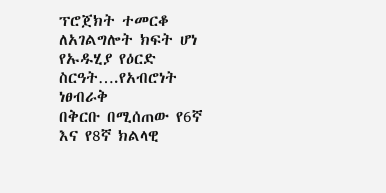ፕሮጀክት ተመርቆ ለአገልግሎት ክፍት ሆነ
የኡዱሂያ የዕርድ ስርዓት….የአብሮነት ነፀብራቅ
በቅርቡ በሚሰጠው የ6ኛ እና የ8ኛ ክልላዊ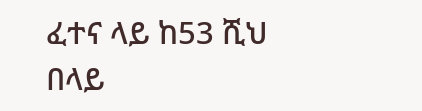ፈተና ላይ ከ53 ሺህ በላይ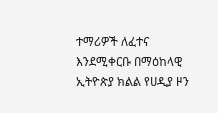ተማሪዎች ለፈተና እንደሚቀርቡ በማዕከላዊ ኢትዮጵያ ክልል የሀዲያ ዞን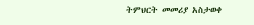ትምህርት መመሪያ አስታወቀ